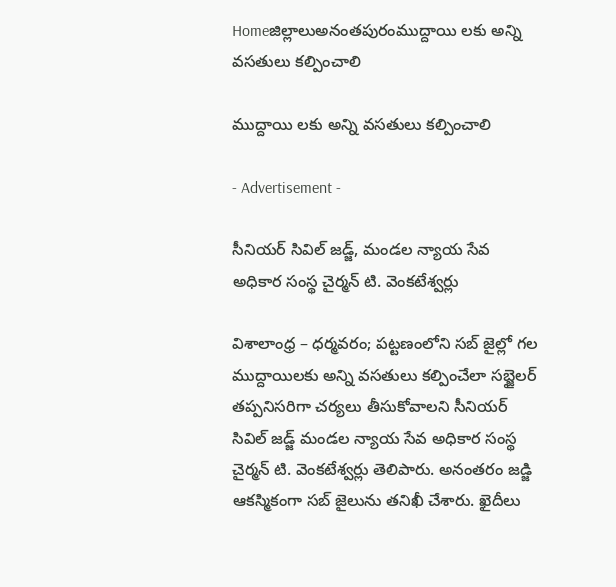Homeజిల్లాలుఅనంతపురంముద్దాయి లకు అన్ని వసతులు కల్పించాలి

ముద్దాయి లకు అన్ని వసతులు కల్పించాలి

- Advertisement -

సీనియర్ సివిల్ జడ్జ్, మండల న్యాయ సేవ అధికార సంస్థ చైర్మన్ టి. వెంకటేశ్వర్లు

విశాలాంధ్ర – ధర్మవరం; పట్టణంలోని సబ్ జైల్లో గల ముద్దాయిలకు అన్ని వసతులు కల్పించేలా సబ్జైలర్ తప్పనిసరిగా చర్యలు తీసుకోవాలని సీనియర్ సివిల్ జడ్జ్ మండల న్యాయ సేవ అధికార సంస్థ చైర్మన్ టి. వెంకటేశ్వర్లు తెలిపారు. అనంతరం జడ్జి ఆకస్మికంగా సబ్ జైలును తనిఖీ చేశారు. ఖైదీలు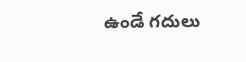ఉండే గదులు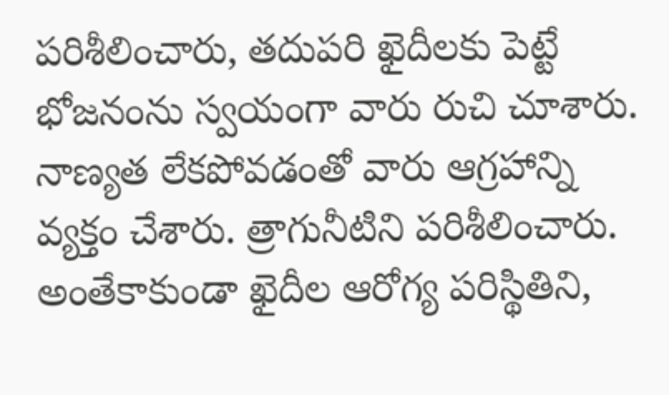పరిశీలించారు, తదుపరి ఖైదీలకు పెట్టే భోజనంను స్వయంగా వారు రుచి చూశారు.
నాణ్యత లేకపోవడంతో వారు ఆగ్రహాన్ని వ్యక్తం చేశారు. త్రాగునీటిని పరిశీలించారు. అంతేకాకుండా ఖైదీల ఆరోగ్య పరిస్థితిని,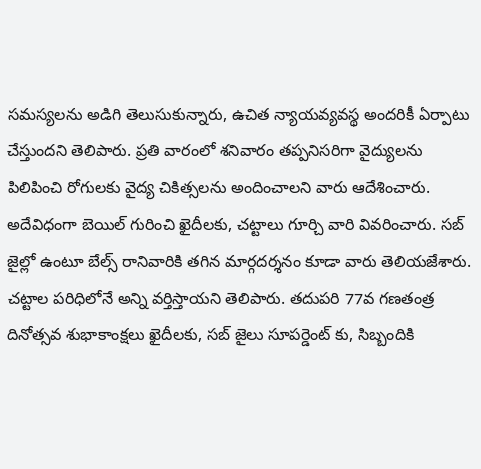సమస్యలను అడిగి తెలుసుకున్నారు, ఉచిత న్యాయవ్యవస్థ అందరికీ ఏర్పాటు చేస్తుందని తెలిపారు. ప్రతి వారంలో శనివారం తప్పనిసరిగా వైద్యులను పిలిపించి రోగులకు వైద్య చికిత్సలను అందించాలని వారు ఆదేశించారు. అదేవిధంగా బెయిల్ గురించి ఖైదీలకు, చట్టాలు గూర్చి వారి వివరించారు. సబ్ జైల్లో ఉంటూ బేల్స్ రానివారికి తగిన మార్గదర్శనం కూడా వారు తెలియజేశారు. చట్టాల పరిధిలోనే అన్ని వర్తిస్తాయని తెలిపారు. తదుపరి 77వ గణతంత్ర దినోత్సవ శుభాకాంక్షలు ఖైదీలకు, సబ్ జైలు సూపర్డెంట్ కు, సిబ్బందికి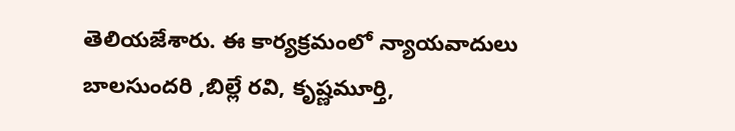తెలియజేశారు. ఈ కార్యక్రమంలో న్యాయవాదులు బాలసుందరి ,బిల్లే రవి, కృష్ణమూర్తి,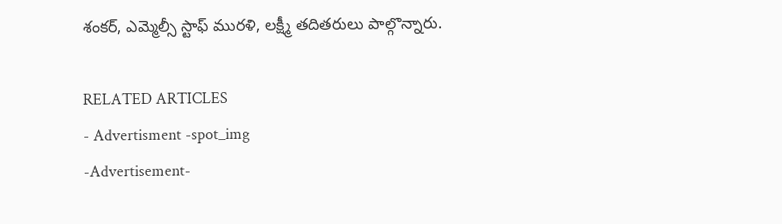శంకర్, ఎమ్మెల్సీ స్టాఫ్ మురళి, లక్ష్మీ తదితరులు పాల్గొన్నారు.

RELATED ARTICLES
- Advertisment -spot_img
-Advertisement-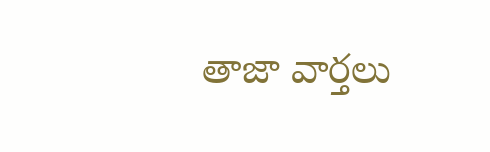తాజా వార్తలు